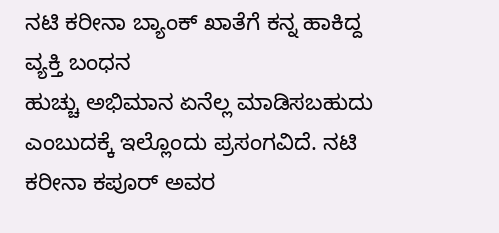ನಟಿ ಕರೀನಾ ಬ್ಯಾಂಕ್ ಖಾತೆಗೆ ಕನ್ನ ಹಾಕಿದ್ದ ವ್ಯಕ್ತಿ ಬಂಧನ
ಹುಚ್ಚು ಅಭಿಮಾನ ಏನೆಲ್ಲ ಮಾಡಿಸಬಹುದು ಎಂಬುದಕ್ಕೆ ಇಲ್ಲೊಂದು ಪ್ರಸಂಗವಿದೆ. ನಟಿ ಕರೀನಾ ಕಪೂರ್ ಅವರ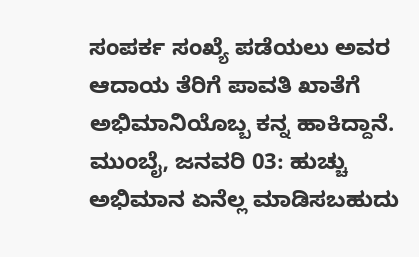ಸಂಪರ್ಕ ಸಂಖ್ಯೆ ಪಡೆಯಲು ಅವರ ಆದಾಯ ತೆರಿಗೆ ಪಾವತಿ ಖಾತೆಗೆ ಅಭಿಮಾನಿಯೊಬ್ಬ ಕನ್ನ ಹಾಕಿದ್ದಾನೆ.
ಮುಂಬೈ, ಜನವರಿ 03: ಹುಚ್ಚು ಅಭಿಮಾನ ಏನೆಲ್ಲ ಮಾಡಿಸಬಹುದು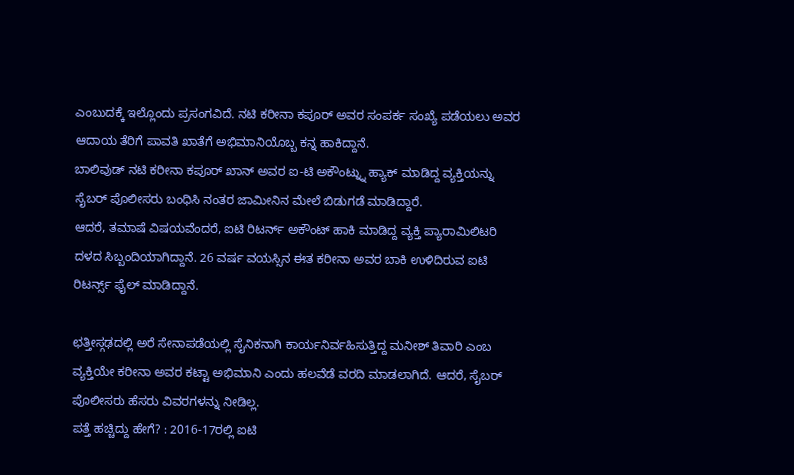ಎಂಬುದಕ್ಕೆ ಇಲ್ಲೊಂದು ಪ್ರಸಂಗವಿದೆ. ನಟಿ ಕರೀನಾ ಕಪೂರ್ ಅವರ ಸಂಪರ್ಕ ಸಂಖ್ಯೆ ಪಡೆಯಲು ಅವರ ಆದಾಯ ತೆರಿಗೆ ಪಾವತಿ ಖಾತೆಗೆ ಅಭಿಮಾನಿಯೊಬ್ಬ ಕನ್ನ ಹಾಕಿದ್ದಾನೆ.
ಬಾಲಿವುಡ್ ನಟಿ ಕರೀನಾ ಕಪೂರ್ ಖಾನ್ ಅವರ ಐ-ಟಿ ಅಕೌಂಟ್ನ್ನು ಹ್ಯಾಕ್ ಮಾಡಿದ್ದ ವ್ಯಕ್ತಿಯನ್ನು ಸೈಬರ್ ಪೊಲೀಸರು ಬಂಧಿಸಿ ನಂತರ ಜಾಮೀನಿನ ಮೇಲೆ ಬಿಡುಗಡೆ ಮಾಡಿದ್ದಾರೆ.
ಆದರೆ, ತಮಾಷೆ ವಿಷಯವೆಂದರೆ, ಐಟಿ ರಿಟರ್ನ್ ಅಕೌಂಟ್ ಹಾಕಿ ಮಾಡಿದ್ದ ವ್ಯಕ್ತಿ ಪ್ಯಾರಾಮಿಲಿಟರಿ ದಳದ ಸಿಬ್ಬಂದಿಯಾಗಿದ್ದಾನೆ. 26 ವರ್ಷ ವಯಸ್ಸಿನ ಈತ ಕರೀನಾ ಅವರ ಬಾಕಿ ಉಳಿದಿರುವ ಐಟಿ ರಿಟರ್ನ್ಸ್ ಫೈಲ್ ಮಾಡಿದ್ದಾನೆ.

ಛತ್ತೀಸ್ಗಢದಲ್ಲಿ ಅರೆ ಸೇನಾಪಡೆಯಲ್ಲಿ ಸೈನಿಕನಾಗಿ ಕಾರ್ಯನಿರ್ವಹಿಸುತ್ತಿದ್ದ ಮನೀಶ್ ತಿವಾರಿ ಎಂಬ ವ್ಯಕ್ತಿಯೇ ಕರೀನಾ ಅವರ ಕಟ್ಟಾ ಅಭಿಮಾನಿ ಎಂದು ಹಲವೆಡೆ ವರದಿ ಮಾಡಲಾಗಿದೆ. ಆದರೆ, ಸೈಬರ್ ಪೊಲೀಸರು ಹೆಸರು ವಿವರಗಳನ್ನು ನೀಡಿಲ್ಲ.
ಪತ್ತೆ ಹಚ್ಚಿದ್ದು ಹೇಗೆ? : 2016-17ರಲ್ಲಿ ಐಟಿ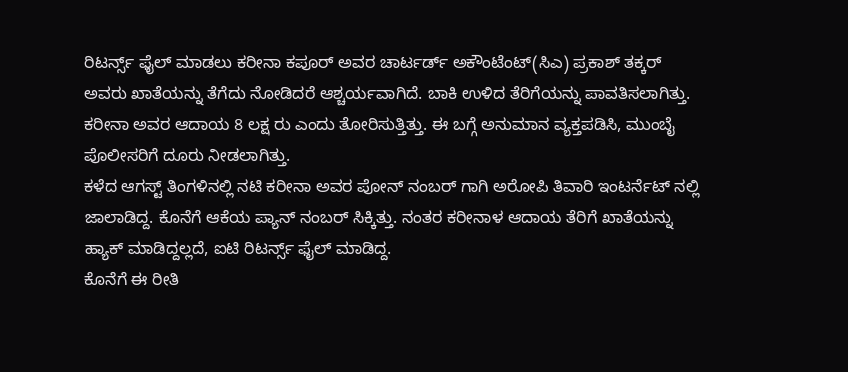ರಿಟರ್ನ್ಸ್ ಫೈಲ್ ಮಾಡಲು ಕರೀನಾ ಕಪೂರ್ ಅವರ ಚಾರ್ಟರ್ಡ್ ಅಕೌಂಟೆಂಟ್(ಸಿಎ) ಪ್ರಕಾಶ್ ತಕ್ಕರ್ ಅವರು ಖಾತೆಯನ್ನು ತೆಗೆದು ನೋಡಿದರೆ ಆಶ್ಚರ್ಯವಾಗಿದೆ. ಬಾಕಿ ಉಳಿದ ತೆರಿಗೆಯನ್ನು ಪಾವತಿಸಲಾಗಿತ್ತು. ಕರೀನಾ ಅವರ ಆದಾಯ 8 ಲಕ್ಷ ರು ಎಂದು ತೋರಿಸುತ್ತಿತ್ತು. ಈ ಬಗ್ಗೆ ಅನುಮಾನ ವ್ಯಕ್ತಪಡಿಸಿ, ಮುಂಬೈ ಪೊಲೀಸರಿಗೆ ದೂರು ನೀಡಲಾಗಿತ್ತು.
ಕಳೆದ ಆಗಸ್ಟ್ ತಿಂಗಳಿನಲ್ಲಿ ನಟಿ ಕರೀನಾ ಅವರ ಪೋನ್ ನಂಬರ್ ಗಾಗಿ ಅರೋಪಿ ತಿವಾರಿ ಇಂಟರ್ನೆಟ್ ನಲ್ಲಿ ಜಾಲಾಡಿದ್ದ. ಕೊನೆಗೆ ಆಕೆಯ ಪ್ಯಾನ್ ನಂಬರ್ ಸಿಕ್ಕಿತ್ತು. ನಂತರ ಕರೀನಾಳ ಆದಾಯ ತೆರಿಗೆ ಖಾತೆಯನ್ನು ಹ್ಯಾಕ್ ಮಾಡಿದ್ದಲ್ಲದೆ, ಐಟಿ ರಿಟರ್ನ್ಸ್ ಫೈಲ್ ಮಾಡಿದ್ದ.
ಕೊನೆಗೆ ಈ ರೀತಿ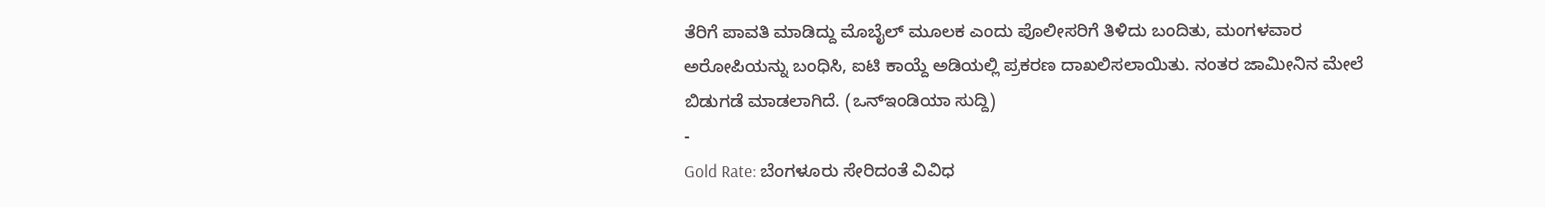ತೆರಿಗೆ ಪಾವತಿ ಮಾಡಿದ್ದು ಮೊಬೈಲ್ ಮೂಲಕ ಎಂದು ಪೊಲೀಸರಿಗೆ ತಿಳಿದು ಬಂದಿತು, ಮಂಗಳವಾರ ಅರೋಪಿಯನ್ನು ಬಂಧಿಸಿ, ಐಟಿ ಕಾಯ್ದೆ ಅಡಿಯಲ್ಲಿ ಪ್ರಕರಣ ದಾಖಲಿಸಲಾಯಿತು. ನಂತರ ಜಾಮೀನಿನ ಮೇಲೆ ಬಿಡುಗಡೆ ಮಾಡಲಾಗಿದೆ. (ಒನ್ಇಂಡಿಯಾ ಸುದ್ದಿ)
-
Gold Rate: ಬೆಂಗಳೂರು ಸೇರಿದಂತೆ ವಿವಿಧ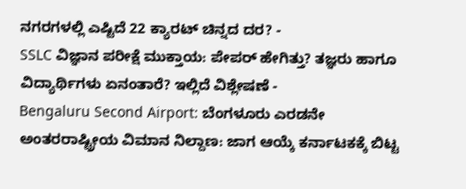ನಗರಗಳಲ್ಲಿ ಎಷ್ಟಿದೆ 22 ಕ್ಯಾರಟ್ ಚಿನ್ನದ ದರ? -
SSLC ವಿಜ್ಞಾನ ಪರೀಕ್ಷೆ ಮುಕ್ತಾಯ: ಪೇಪರ್ ಹೇಗಿತ್ತು? ತಜ್ಞರು ಹಾಗೂ ವಿದ್ಯಾರ್ಥಿಗಳು ಏನಂತಾರೆ? ಇಲ್ಲಿದೆ ವಿಶ್ಲೇಷಣೆ -
Bengaluru Second Airport: ಬೆಂಗಳೂರು ಎರಡನೇ ಅಂತರರಾಷ್ಟ್ರೀಯ ವಿಮಾನ ನಿಲ್ದಾಣ: ಜಾಗ ಆಯ್ಕೆ ಕರ್ನಾಟಕಕ್ಕೆ ಬಿಟ್ಟ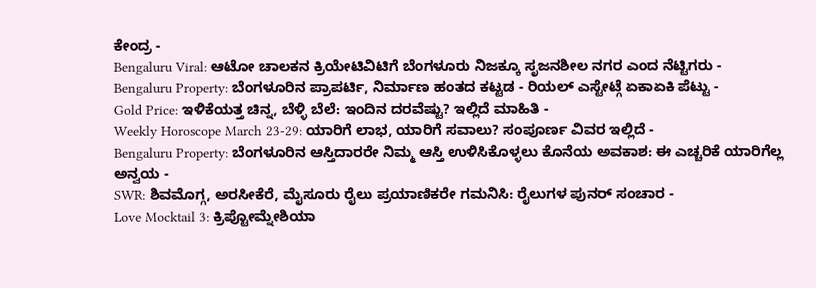ಕೇಂದ್ರ -
Bengaluru Viral: ಆಟೋ ಚಾಲಕನ ಕ್ರಿಯೇಟಿವಿಟಿಗೆ ಬೆಂಗಳೂರು ನಿಜಕ್ಕೂ ಸೃಜನಶೀಲ ನಗರ ಎಂದ ನೆಟ್ಟಿಗರು -
Bengaluru Property: ಬೆಂಗಳೂರಿನ ಪ್ರಾಪರ್ಟಿ, ನಿರ್ಮಾಣ ಹಂತದ ಕಟ್ಟಡ - ರಿಯಲ್ ಎಸ್ಟೇಟ್ಗೆ ಏಕಾಏಕಿ ಪೆಟ್ಟು -
Gold Price: ಇಳಿಕೆಯತ್ತ ಚಿನ್ನ, ಬೆಳ್ಳಿ ಬೆಲೆ: ಇಂದಿನ ದರವೆಷ್ಟು? ಇಲ್ಲಿದೆ ಮಾಹಿತಿ -
Weekly Horoscope March 23-29: ಯಾರಿಗೆ ಲಾಭ, ಯಾರಿಗೆ ಸವಾಲು? ಸಂಪೂರ್ಣ ವಿವರ ಇಲ್ಲಿದೆ -
Bengaluru Property: ಬೆಂಗಳೂರಿನ ಆಸ್ತಿದಾರರೇ ನಿಮ್ಮ ಆಸ್ತಿ ಉಳಿಸಿಕೊಳ್ಳಲು ಕೊನೆಯ ಅವಕಾಶ: ಈ ಎಚ್ಚರಿಕೆ ಯಾರಿಗೆಲ್ಲ ಅನ್ವಯ -
SWR: ಶಿವಮೊಗ್ಗ, ಅರಸೀಕೆರೆ, ಮೈಸೂರು ರೈಲು ಪ್ರಯಾಣಿಕರೇ ಗಮನಿಸಿ: ರೈಲುಗಳ ಪುನರ್ ಸಂಚಾರ -
Love Mocktail 3: ಕ್ರಿಪ್ಟೋಮ್ನೇಶಿಯಾ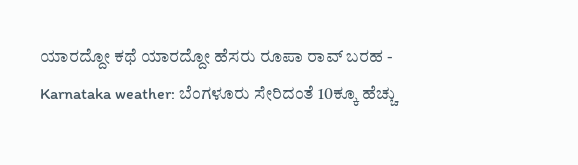ಯಾರದ್ದೋ ಕಥೆ ಯಾರದ್ದೋ ಹೆಸರು ರೂಪಾ ರಾವ್ ಬರಹ -
Karnataka weather: ಬೆಂಗಳೂರು ಸೇರಿದಂತೆ 10ಕ್ಕೂ ಹೆಚ್ಚು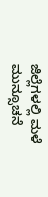ಜಿಲ್ಲೆಗಳಲ್ಲಿ ಮಳೆ ಮುನ್ಸೂಚನೆ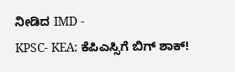ನೀಡಿದ IMD -
KPSC- KEA: ಕೆಪಿಎಸ್ಸಿಗೆ ಬಿಗ್ ಶಾಕ್!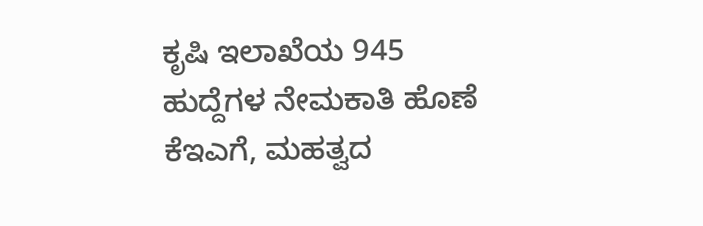ಕೃಷಿ ಇಲಾಖೆಯ 945 ಹುದ್ದೆಗಳ ನೇಮಕಾತಿ ಹೊಣೆ ಕೆಇಎಗೆ, ಮಹತ್ವದ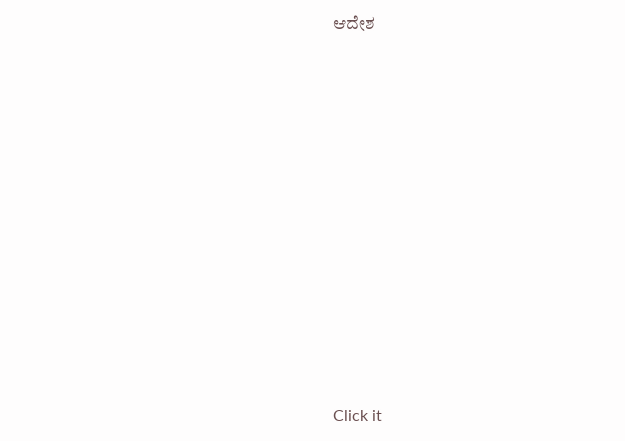ಆದೇಶ












Click it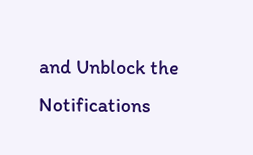and Unblock the Notifications